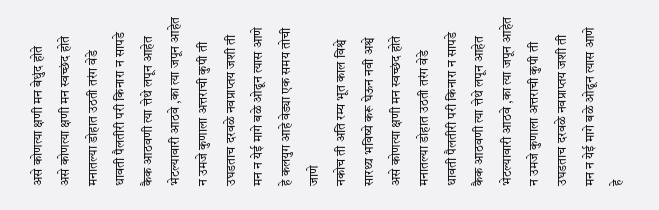असे कोणत्या क्षणी मन बेधुंद होते
असे कोणत्या क्षणी मन स्वच्छंद होते
मनातल्या डोहात उठती तरंग वेडे
धावती पैलतीरी परी किनारा न सापडे
कैक आठवणी त्या त्तेथे लपून आहेत
भेटल्यावारी आठवे ,का त्या जपून आहेत
न उमजे कुणाला अत्तराची कुपी ती
उघडताच दरवळे नवप्राप्तय जशी ती
मन न येई मागे बळे ओढून त्यास आणे
हे कलयुग आहे वेड्या एक समय तोची जाणे
नकोच ती अति रम्य भूत काल विश्वे
सारथ्य भविष्ये करू घेऊन नवी अश्वे
असे कोणत्या क्षणी मन स्वच्छंद होते
मनातल्या डोहात उठती तरंग वेडे
धावती पैलतीरी परी किनारा न सापडे
कैक आठवणी त्या त्तेथे लपून आहेत
भेटल्यावारी आठवे ,का त्या जपून आहेत
न उमजे कुणाला अत्तराची कुपी ती
उघडताच दरवळे नवप्राप्तय जशी ती
मन न येई मागे बळे ओढून त्यास आणे
हे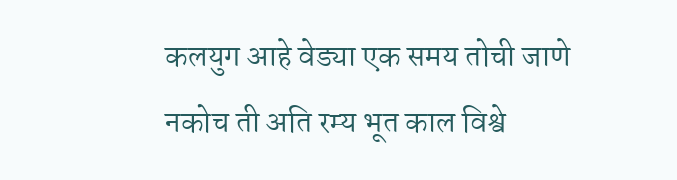कलयुग आहे वेड्या एक समय तोची जाणे
नकोच ती अति रम्य भूत काल विश्वे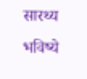सारथ्य भविष्ये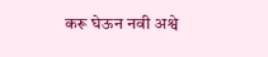करू घेऊन नवी अश्वे